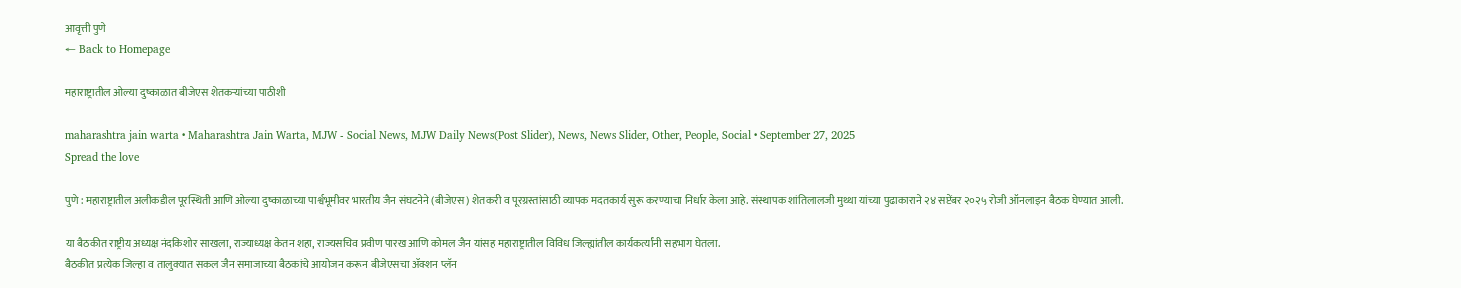आवृत्ती पुणे
← Back to Homepage

महाराष्ट्रातील ओल्या दुष्काळात बीजेएस शेतकऱ्यांच्या पाठीशी

maharashtra jain warta • Maharashtra Jain Warta, MJW - Social News, MJW Daily News(Post Slider), News, News Slider, Other, People, Social • September 27, 2025
Spread the love

पुणे : महाराष्ट्रातील अलीकडील पूरस्थिती आणि ओल्या दुष्काळाच्या पार्श्वभूमीवर भारतीय जैन संघटनेने (बीजेएस) शेतकरी व पूरग्रस्तांसाठी व्यापक मदतकार्य सुरू करण्याचा निर्धार केला आहे. संस्थापक शांतिलालजी मुथ्था यांच्या पुढाकाराने २४ सप्टेंबर २०२५ रोजी ऑनलाइन बैठक घेण्यात आली.

या बैठकीत राष्ट्रीय अध्यक्ष नंदकिशोर साखला, राज्याध्यक्ष केतन शहा, राज्यसचिव प्रवीण पारख आणि कोमल जैन यांसह महाराष्ट्रातील विविध जिल्ह्यांतील कार्यकर्त्यांनी सहभाग घेतला.
बैठकीत प्रत्येक जिल्हा व तालुक्यात सकल जैन समाजाच्या बैठकांचे आयोजन करून बीजेएसचा ॲक्शन प्लॅन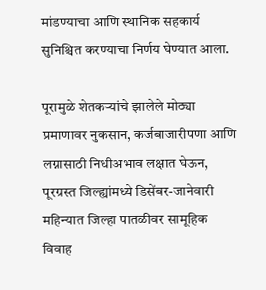मांडण्याचा आणि स्थानिक सहकार्य सुनिश्चित करण्याचा निर्णय घेण्यात आला.

पूरामुळे शेतकऱ्यांचे झालेले मोठ्या प्रमाणावर नुकसान, कर्जबाजारीपणा आणि लग्नासाठी निधीअभाव लक्षात घेऊन, पूरग्रस्त जिल्ह्यांमध्ये डिसेंबर-जानेवारी महिन्यात जिल्हा पातळीवर सामूहिक विवाह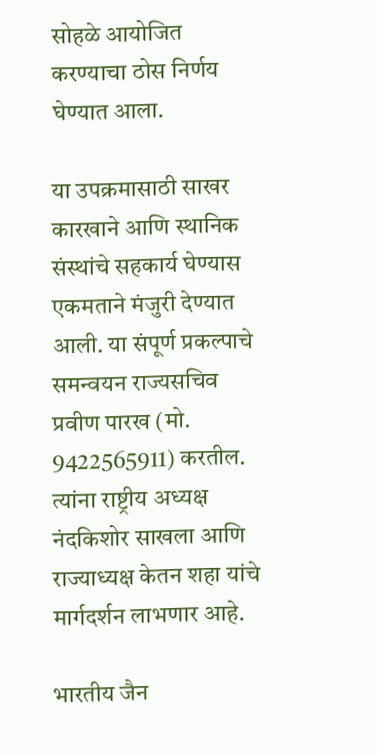सोहळे आयोजित करण्याचा ठोस निर्णय घेण्यात आला.

या उपक्रमासाठी साखर कारखाने आणि स्थानिक संस्थांचे सहकार्य घेण्यास एकमताने मंजुरी देण्यात आली. या संपूर्ण प्रकल्पाचे समन्वयन राज्यसचिव प्रवीण पारख (मो. 9422565911) करतील. त्यांना राष्ट्रीय अध्यक्ष नंदकिशोर साखला आणि राज्याध्यक्ष केतन शहा यांचे मार्गदर्शन लाभणार आहे.

भारतीय जैन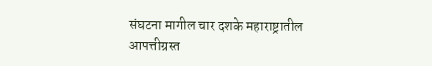संघटना मागील चार दशके महाराष्ट्रातील आपत्तीग्रस्त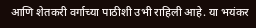आणि शेतकरी वर्गाच्या पाठीशी उभी राहिली आहे. या भयंकर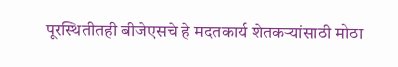पूरस्थितीतही बीजेएसचे हे मदतकार्य शेतकऱ्यांसाठी मोठा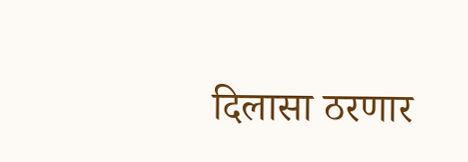दिलासा ठरणार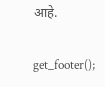आहे.

get_footer();